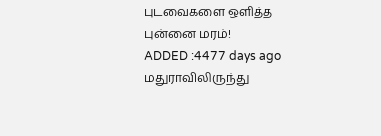புடவைகளை ஒளித்த புன்னை மரம்!
ADDED :4477 days ago
மதுராவிலிருந்து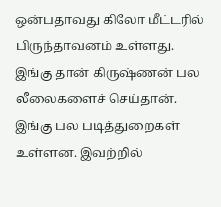ஒன்பதாவது கிலோ மீட்டரில் பிருந்தாவனம் உள்ளது. இங்கு தான் கிருஷ்ணன் பல லீலைகளைச் செய்தான். இங்கு பல படித்துறைகள் உள்ளன. இவற்றில்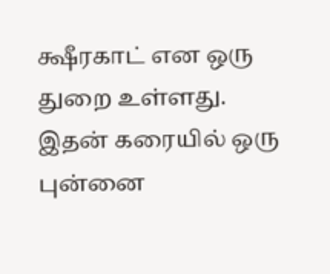க்ஷீரகாட் என ஒரு துறை உள்ளது. இதன் கரையில் ஒரு புன்னை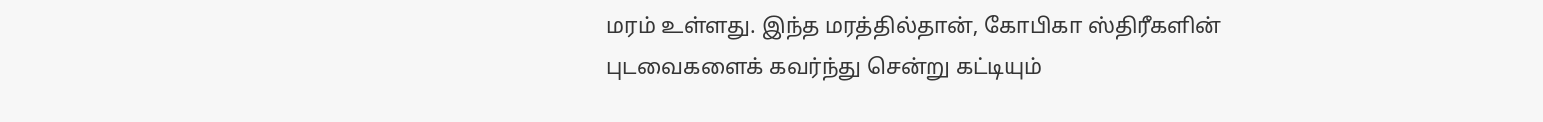மரம் உள்ளது. இந்த மரத்தில்தான், கோபிகா ஸ்திரீகளின் புடவைகளைக் கவர்ந்து சென்று கட்டியும்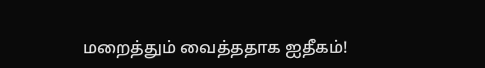மறைத்தும் வைத்ததாக ஐதீகம்!